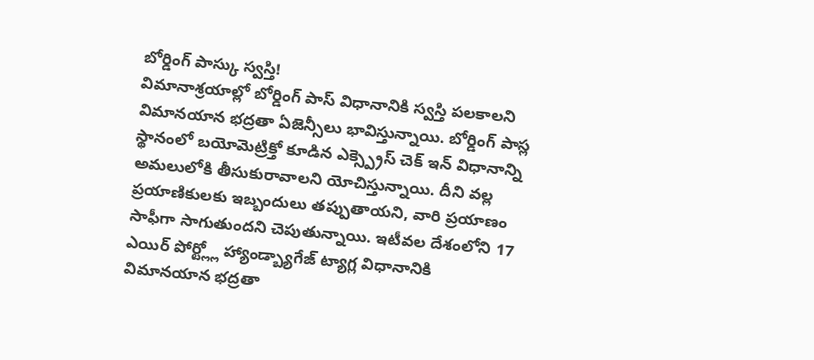బోర్డింగ్ పాస్కు స్వస్తి!
విమానాశ్రయాల్లో బోర్డింగ్ పాస్ విధానానికి స్వస్తి పలకాలని విమానయాన భద్రతా ఏజెన్సీలు భావిస్తున్నాయి. బోర్డింగ్ పాస్ల స్థానంలో బయోమెట్రిక్తో కూడిన ఎక్స్ప్రెస్ చెక్ ఇన్ విధానాన్ని అమలులోకి తీసుకురావాలని యోచిస్తున్నాయి. దీని వల్ల ప్రయాణికులకు ఇబ్బందులు తప్పుతాయని, వారి ప్రయాణం సాఫీగా సాగుతుందని చెపుతున్నాయి. ఇటీవల దేశంలోని 17 ఎయిర్ పోర్ట్ల్లో హ్యాండ్బ్యాగేజ్ ట్యాగ్ల విధానానికి విమానయాన భద్రతా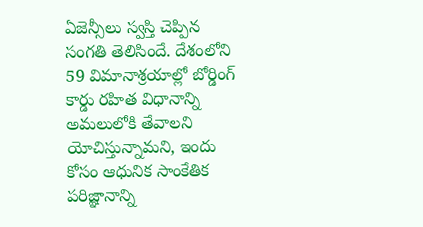ఏజెన్సీలు స్వస్తి చెప్పిన సంగతి తెలిసిందే. దేశంలోని 59 విమానాశ్రయాల్లో బోర్డింగ్ కార్డు రహిత విధానాన్ని అమలులోకి తేవాలని యోచిస్తున్నామని, ఇందు కోసం ఆధునిక సాంకేతిక పరిజ్ఞానాన్ని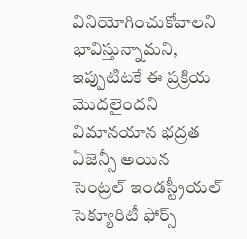వినియోగించుకోవాలని భావిస్తున్నామని, ఇప్పుటిటకే ఈ ప్రక్రియ మొదలైందని విమానయాన భద్రత ఏజెన్సీ అయిన సెంట్రల్ ఇండస్ట్రీయల్ సెక్యూరిటీ ఫోర్స్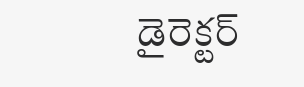డైరెక్టర్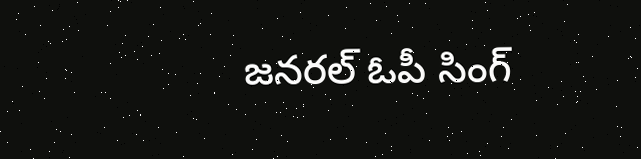జనరల్ ఓపీ సింగ్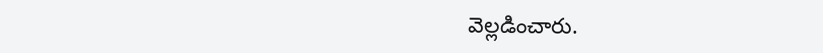వెల్లడించారు.